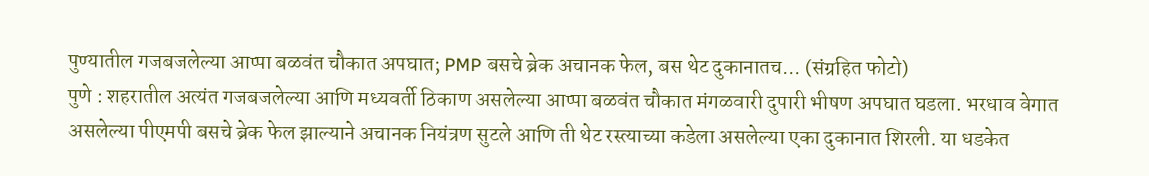पुण्यातील गजबजलेल्या आप्पा बळवंत चौकात अपघात; PMP बसचे ब्रेक अचानक फेल, बस थेट दुकानातच... (संग्रहित फोटो)
पुणे : शहरातील अत्यंत गजबजलेल्या आणि मध्यवर्ती ठिकाण असलेल्या आप्पा बळवंत चौकात मंगळवारी दुपारी भीषण अपघात घडला. भरधाव वेगात असलेल्या पीएमपी बसचे ब्रेक फेल झाल्याने अचानक नियंत्रण सुटले आणि ती थेट रस्त्याच्या कडेला असलेल्या एका दुकानात शिरली. या धडकेत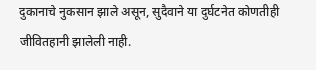दुकानाचे नुकसान झाले असून, सुदैवाने या दुर्घटनेत कोणतीही जीवितहानी झालेली नाही.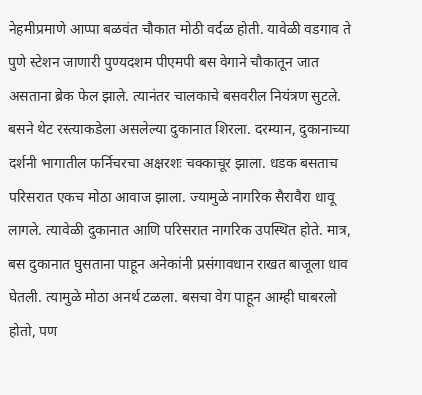नेहमीप्रमाणे आप्पा बळवंत चौकात मोठी वर्दळ होती. यावेळी वडगाव ते पुणे स्टेशन जाणारी पुण्यदशम पीएमपी बस वेगाने चौकातून जात असताना ब्रेक फेल झाले. त्यानंतर चालकाचे बसवरील नियंत्रण सुटले. बसने थेट रस्त्याकडेला असलेल्या दुकानात शिरला. दरम्यान, दुकानाच्या दर्शनी भागातील फर्निचरचा अक्षरशः चक्काचूर झाला. धडक बसताच परिसरात एकच मोठा आवाज झाला. ज्यामुळे नागरिक सैरावैरा धावू लागले. त्यावेळी दुकानात आणि परिसरात नागरिक उपस्थित होते. मात्र, बस दुकानात घुसताना पाहून अनेकांनी प्रसंगावधान राखत बाजूला धाव घेतली. त्यामुळे मोठा अनर्थ टळला. बसचा वेग पाहून आम्ही घाबरलो होतो, पण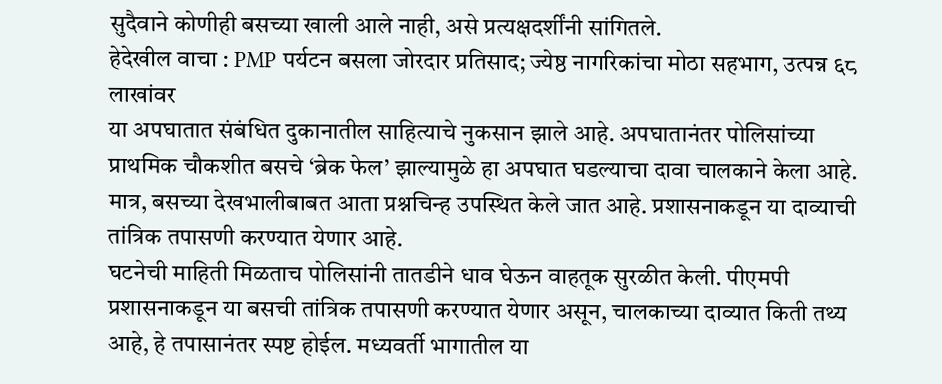सुदैवाने कोणीही बसच्या खाली आले नाही, असे प्रत्यक्षदर्शींनी सांगितले.
हेदेखील वाचा : PMP पर्यटन बसला जोरदार प्रतिसाद; ज्येष्ठ नागरिकांचा मोठा सहभाग, उत्पन्न ६८ लाखांवर
या अपघातात संबंधित दुकानातील साहित्याचे नुकसान झाले आहे. अपघातानंतर पोलिसांच्या प्राथमिक चौकशीत बसचे ‘ब्रेक फेल’ झाल्यामुळे हा अपघात घडल्याचा दावा चालकाने केला आहे. मात्र, बसच्या देखभालीबाबत आता प्रश्नचिन्ह उपस्थित केले जात आहे. प्रशासनाकडून या दाव्याची तांत्रिक तपासणी करण्यात येणार आहे.
घटनेची माहिती मिळताच पोलिसांनी तातडीने धाव घेऊन वाहतूक सुरळीत केली. पीएमपी प्रशासनाकडून या बसची तांत्रिक तपासणी करण्यात येणार असून, चालकाच्या दाव्यात किती तथ्य आहे, हे तपासानंतर स्पष्ट होईल. मध्यवर्ती भागातील या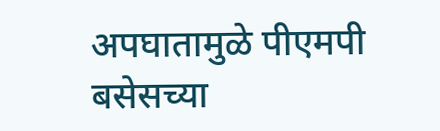अपघातामुळे पीएमपी बसेसच्या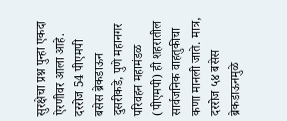सुरक्षेचा प्रश्न पुन्हा एकदा ऐरणीवर आला आहे.
दररोज 54 पीएमपी बसेस ब्रेकडाऊन
दुसरीकडे, पुणे महानगर परिवहन महामंडळ (पीएमपी) ही शहरातील सार्वजनिक वाहतुकीचा कणा मानली जाते. मात्र, दररोज ५४ बसेस ब्रेकडाऊनमुळे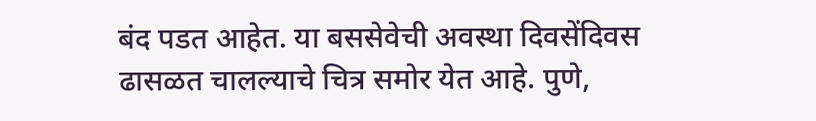बंद पडत आहेत. या बससेवेची अवस्था दिवसेंदिवस ढासळत चालल्याचे चित्र समोर येत आहे. पुणे,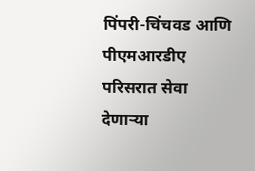पिंपरी-चिंचवड आणि पीएमआरडीए परिसरात सेवा देणाऱ्या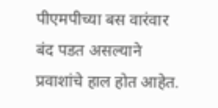पीएमपीच्या बस वारंवार बंद पडत असल्याने प्रवाशांचे हाल होत आहेत.